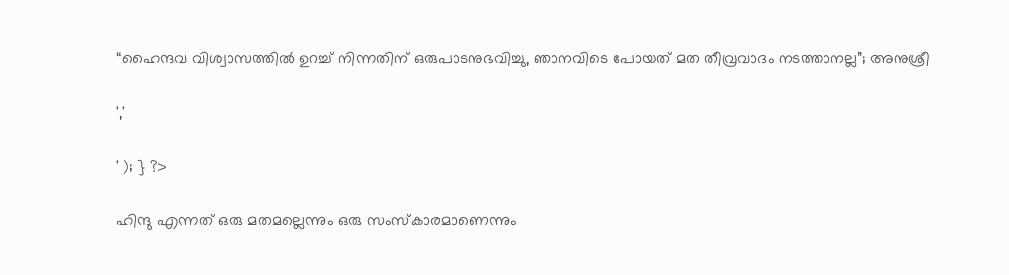“ഹൈന്ദവ വിശ്വാസത്തിൽ ഉറച്ച് നിന്നതിന് ഒരുപാടനുഭവിച്ചു, ഞാനവിടെ പോയത് മത തീവ്രവാദം നടത്താനല്ല”; അനുശ്രീ

','

' ); } ?>

ഹിന്ദു എന്നത് ഒരു മതമല്ലെന്നും ഒരു സംസ്‌കാരമാണെന്നും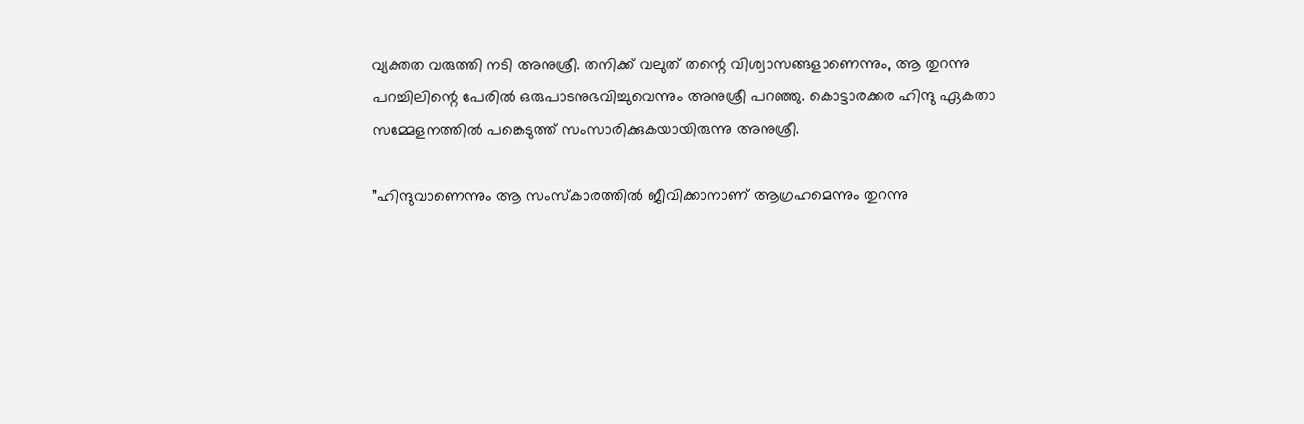വ്യക്തത വരുത്തി നടി അനുശ്രീ. തനിക്ക് വലുത് തന്റെ വിശ്വാസങ്ങളാണെന്നും, ആ തുറന്നു പറച്ചിലിന്റെ പേരില്‍ ഒരുപാടനുഭവിച്ചുവെന്നും അനുശ്രീ പറഞ്ഞു. കൊട്ടാരക്കര ഹിന്ദു ഏകതാ സമ്മേളനത്തില്‍ പങ്കെടുത്ത് സംസാരിക്കുകയായിരുന്നു അനുശ്രീ.

”ഹിന്ദുവാണെന്നും ആ സംസ്‌കാരത്തില്‍ ജീവിക്കാനാണ് ആഗ്രഹമെന്നും തുറന്നു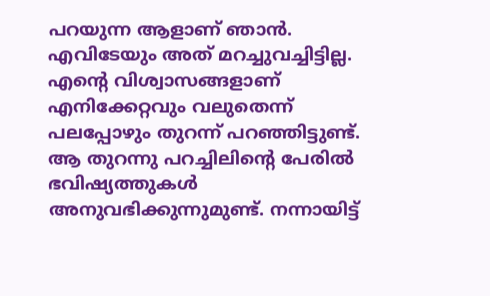പറയുന്ന ആളാണ് ഞാന്‍. എവിടേയും അത് മറച്ചുവച്ചിട്ടില്ല. എന്റെ വിശ്വാസങ്ങളാണ് എനിക്കേറ്റവും വലുതെന്ന് പലപ്പോഴും തുറന്ന് പറഞ്ഞിട്ടുണ്ട്. ആ തുറന്നു പറച്ചിലിന്റെ പേരില്‍ ഭവിഷ്യത്തുകള്‍ അനുവഭിക്കുന്നുമുണ്ട്. നന്നായിട്ട്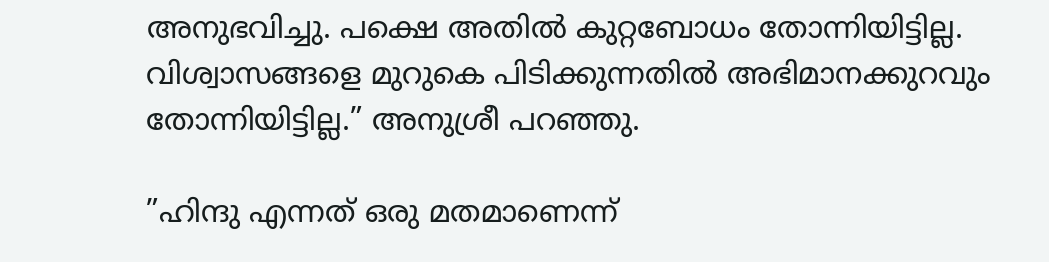അനുഭവിച്ചു. പക്ഷെ അതില്‍ കുറ്റബോധം തോന്നിയിട്ടില്ല. വിശ്വാസങ്ങളെ മുറുകെ പിടിക്കുന്നതില്‍ അഭിമാനക്കുറവും തോന്നിയിട്ടില്ല.” അനുശ്രീ പറഞ്ഞു.

”ഹിന്ദു എന്നത് ഒരു മതമാണെന്ന്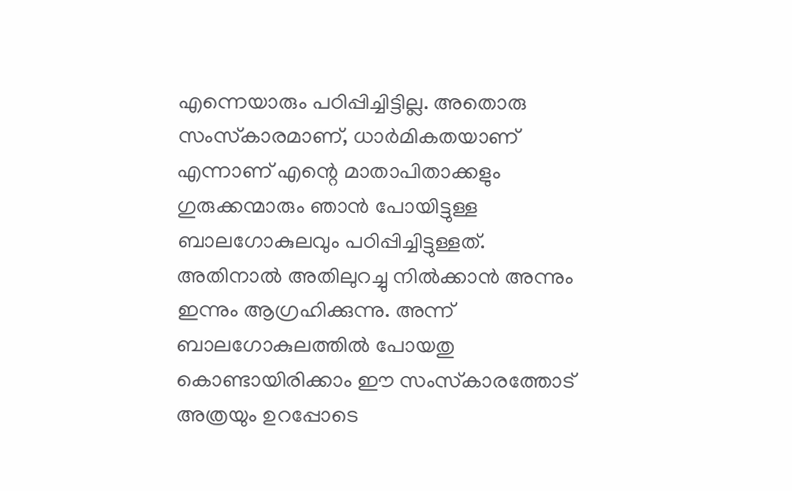എന്നെയാരും പഠിപ്പിച്ചിട്ടില്ല. അതൊരു സംസ്‌കാരമാണ്, ധാര്‍മികതയാണ് എന്നാണ് എന്റെ മാതാപിതാക്കളും ഗുരുക്കന്മാരും ഞാന്‍ പോയിട്ടുള്ള ബാലഗോകുലവും പഠിപ്പിച്ചിട്ടുള്ളത്. അതിനാല്‍ അതിലുറച്ചു നില്‍ക്കാന്‍ അന്നും ഇന്നും ആഗ്രഹിക്കുന്നു. അന്ന് ബാലഗോകുലത്തില്‍ പോയതു കൊണ്ടായിരിക്കാം ഈ സംസ്‌കാരത്തോട് അത്രയും ഉറപ്പോടെ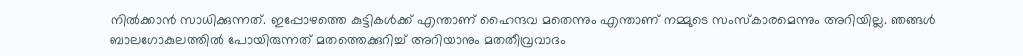നില്‍ക്കാന്‍ സാധിക്കുന്നത്. ഇപ്പോഴത്തെ കുട്ടികള്‍ക്ക് എന്താണ് ഹൈന്ദവ മതെന്നും എന്താണ് നമ്മുടെ സംസ്‌കാരമെന്നും അറിയില്ല. ഞങ്ങള്‍ ബാലഗോകുലത്തില്‍ പോയിരുന്നത് മതത്തെക്കുറിച്ച് അറിയാനും മതതീവ്രവാദം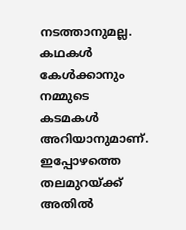നടത്താനുമല്ല. കഥകള്‍ കേള്‍ക്കാനും നമ്മുടെ കടമകള്‍ അറിയാനുമാണ്. ഇപ്പോഴത്തെ തലമുറയ്ക്ക് അതില്‍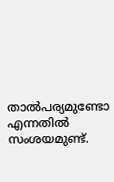താല്‍പര്യമുണ്ടോ എന്നതില്‍ സംശയമുണ്ട്.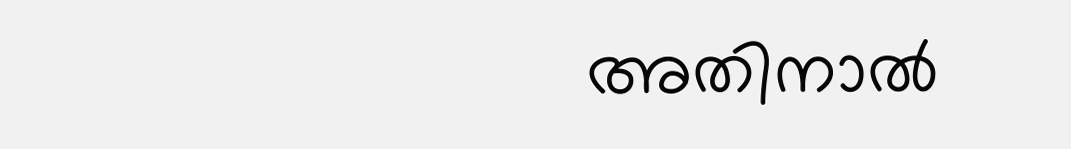അതിനാല്‍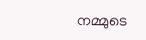നമ്മുടെ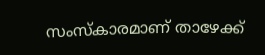സംസ്‌കാരമാണ് താഴേക്ക്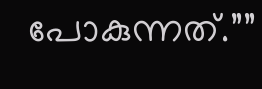പോകുന്നത്.””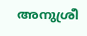അനുശ്രീ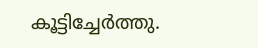കൂട്ടിച്ചേർത്തു.